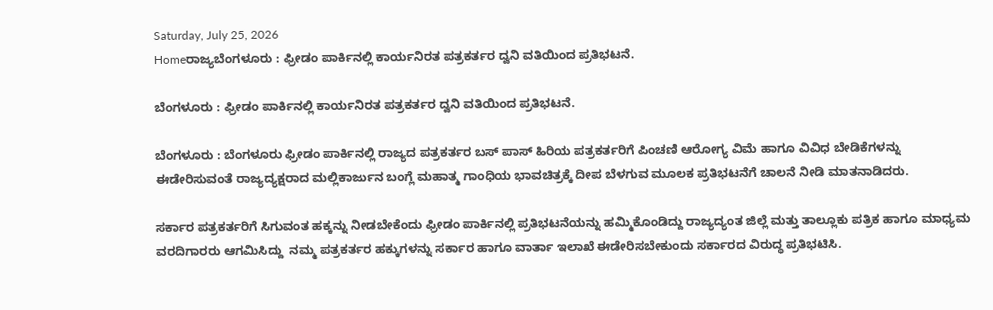Saturday, July 25, 2026
Homeರಾಜ್ಯಬೆಂಗಳೂರು : ಫ್ರೀಡಂ ಪಾರ್ಕಿನಲ್ಲಿ ಕಾರ್ಯನಿರತ ಪತ್ರಕರ್ತರ ದ್ವನಿ ವತಿಯಿಂದ ಪ್ರತಿಭಟನೆ.

ಬೆಂಗಳೂರು : ಫ್ರೀಡಂ ಪಾರ್ಕಿನಲ್ಲಿ ಕಾರ್ಯನಿರತ ಪತ್ರಕರ್ತರ ದ್ವನಿ ವತಿಯಿಂದ ಪ್ರತಿಭಟನೆ.

ಬೆಂಗಳೂರು : ಬೆಂಗಳೂರು ಫ್ರೀಡಂ ಪಾರ್ಕಿನಲ್ಲಿ ರಾಜ್ಯದ ಪತ್ರಕರ್ತರ ಬಸ್ ಪಾಸ್ ಹಿರಿಯ ಪತ್ರಕರ್ತರಿಗೆ ಪಿಂಚಣಿ ಆರೋಗ್ಯ ವಿಮೆ ಹಾಗೂ ವಿವಿಧ ಬೇಡಿಕೆಗಳನ್ನು ಈಡೇರಿಸುವಂತೆ ರಾಜ್ಯದ್ಯಕ್ಷರಾದ ಮಲ್ಲಿಕಾರ್ಜುನ ಬಂಗ್ಲೆ ಮಹಾತ್ಮ ಗಾಂಧಿಯ ಭಾವಚಿತ್ರಕ್ಕೆ ದೀಪ ಬೆಳಗುವ ಮೂಲಕ ಪ್ರತಿಭಟನೆಗೆ ಚಾಲನೆ ನೀಡಿ ಮಾತನಾಡಿದರು.

ಸರ್ಕಾರ ಪತ್ರಕರ್ತರಿಗೆ ಸಿಗುವಂತ ಹಕ್ಕನ್ನು ನೀಡಬೇಕೆಂದು ಫ್ರೀಡಂ ಪಾರ್ಕಿನಲ್ಲಿ ಪ್ರತಿಭಟನೆಯನ್ನು ಹಮ್ಮಿಕೊಂಡಿದ್ದು ರಾಜ್ಯದ್ಯಂತ ಜಿಲ್ಲೆ ಮತ್ತು ತಾಲ್ಲೂಕು ಪತ್ರಿಕ ಹಾಗೂ ಮಾಧ್ಯಮ ವರದಿಗಾರರು ಆಗಮಿಸಿದ್ದು  ನಮ್ಮ ಪತ್ರಕರ್ತರ ಹಕ್ಕುಗಳನ್ನು ಸರ್ಕಾರ ಹಾಗೂ ವಾರ್ತಾ ಇಲಾಖೆ ಈಡೇರಿಸಬೇಕುಂದು ಸರ್ಕಾರದ ವಿರುದ್ಧ ಪ್ರತಿಭಟಿಸಿ.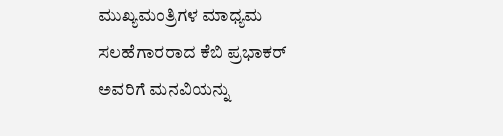ಮುಖ್ಯಮಂತ್ರಿಗಳ ಮಾಧ್ಯಮ ಸಲಹೆಗಾರರಾದ ಕೆಬಿ ಪ್ರಭಾಕರ್ ಅವರಿಗೆ ಮನವಿಯನ್ನು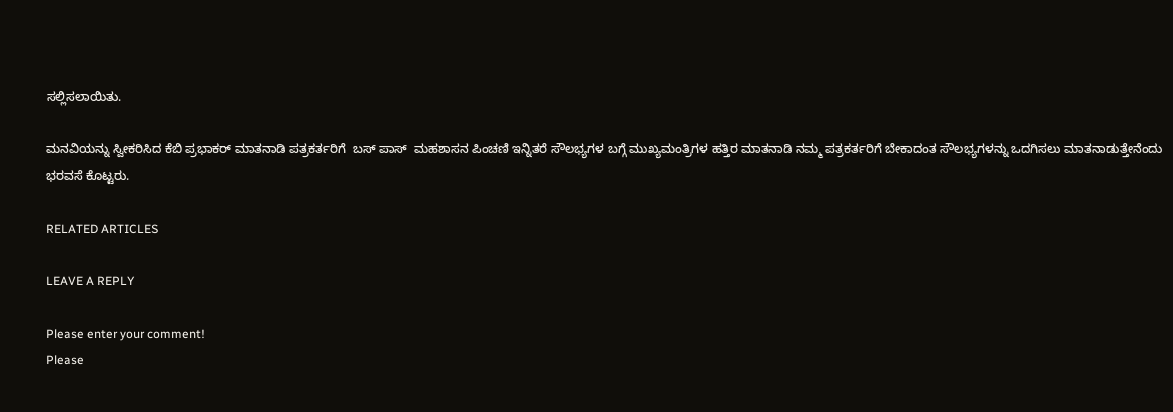ಸಲ್ಲಿಸಲಾಯಿತು.

ಮನವಿಯನ್ನು ಸ್ವೀಕರಿಸಿದ ಕೆಬಿ ಪ್ರಭಾಕರ್ ಮಾತನಾಡಿ ಪತ್ರಕರ್ತರಿಗೆ  ಬಸ್ ಪಾಸ್  ಮಹಶಾಸನ ಪಿಂಚಣಿ ಇನ್ನಿತರೆ ಸೌಲಭ್ಯಗಳ ಬಗ್ಗೆ ಮುಖ್ಯಮಂತ್ರಿಗಳ ಹತ್ತಿರ ಮಾತನಾಡಿ ನಮ್ಮ ಪತ್ರಕರ್ತರಿಗೆ ಬೇಕಾದಂತ ಸೌಲಭ್ಯಗಳನ್ನು ಒದಗಿಸಲು ಮಾತನಾಡುತ್ತೇನೆಂದು ಭರವಸೆ ಕೊಟ್ಟರು.

RELATED ARTICLES

LEAVE A REPLY

Please enter your comment!
Please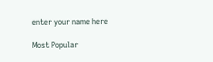enter your name here

Most Popular